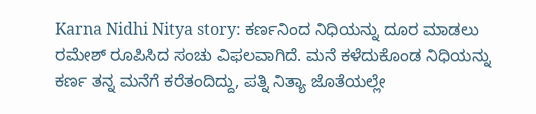Karna Nidhi Nitya story: ಕರ್ಣನಿಂದ ನಿಧಿಯನ್ನು ದೂರ ಮಾಡಲು ರಮೇಶ್ ರೂಪಿಸಿದ ಸಂಚು ವಿಫಲವಾಗಿದೆ. ಮನೆ ಕಳೆದುಕೊಂಡ ನಿಧಿಯನ್ನು ಕರ್ಣ ತನ್ನ ಮನೆಗೆ ಕರೆತಂದಿದ್ದು, ಪತ್ನಿ ನಿತ್ಯಾ ಜೊತೆಯಲ್ಲೇ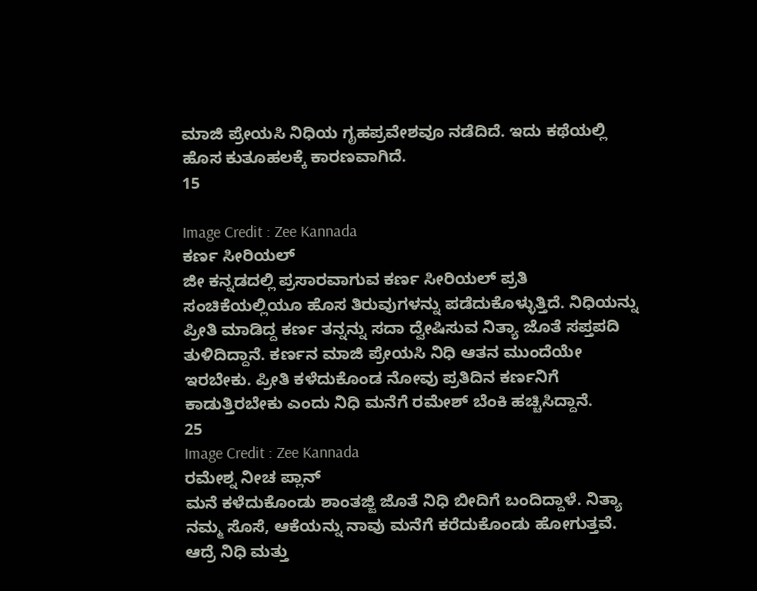ಮಾಜಿ ಪ್ರೇಯಸಿ ನಿಧಿಯ ಗೃಹಪ್ರವೇಶವೂ ನಡೆದಿದೆ. ಇದು ಕಥೆಯಲ್ಲಿ ಹೊಸ ಕುತೂಹಲಕ್ಕೆ ಕಾರಣವಾಗಿದೆ.
15

Image Credit : Zee Kannada
ಕರ್ಣ ಸೀರಿಯಲ್
ಜೀ ಕನ್ನಡದಲ್ಲಿ ಪ್ರಸಾರವಾಗುವ ಕರ್ಣ ಸೀರಿಯಲ್ ಪ್ರತಿ ಸಂಚಿಕೆಯಲ್ಲಿಯೂ ಹೊಸ ತಿರುವುಗಳನ್ನು ಪಡೆದುಕೊಳ್ಳುತ್ತಿದೆ. ನಿಧಿಯನ್ನು ಪ್ರೀತಿ ಮಾಡಿದ್ದ ಕರ್ಣ ತನ್ನನ್ನು ಸದಾ ದ್ವೇಷಿಸುವ ನಿತ್ಯಾ ಜೊತೆ ಸಪ್ತಪದಿ ತುಳಿದಿದ್ದಾನೆ. ಕರ್ಣನ ಮಾಜಿ ಪ್ರೇಯಸಿ ನಿಧಿ ಆತನ ಮುಂದೆಯೇ ಇರಬೇಕು. ಪ್ರೀತಿ ಕಳೆದುಕೊಂಡ ನೋವು ಪ್ರತಿದಿನ ಕರ್ಣನಿಗೆ ಕಾಡುತ್ತಿರಬೇಕು ಎಂದು ನಿಧಿ ಮನೆಗೆ ರಮೇಶ್ ಬೆಂಕಿ ಹಚ್ಚಿಸಿದ್ದಾನೆ.
25
Image Credit : Zee Kannada
ರಮೇಶ್ನ ನೀಚ ಪ್ಲಾನ್
ಮನೆ ಕಳೆದುಕೊಂಡು ಶಾಂತಜ್ಜಿ ಜೊತೆ ನಿಧಿ ಬೀದಿಗೆ ಬಂದಿದ್ದಾಳೆ. ನಿತ್ಯಾ ನಮ್ಮ ಸೊಸೆ, ಆಕೆಯನ್ನು ನಾವು ಮನೆಗೆ ಕರೆದುಕೊಂಡು ಹೋಗುತ್ತವೆ. ಆದ್ರೆ ನಿಧಿ ಮತ್ತು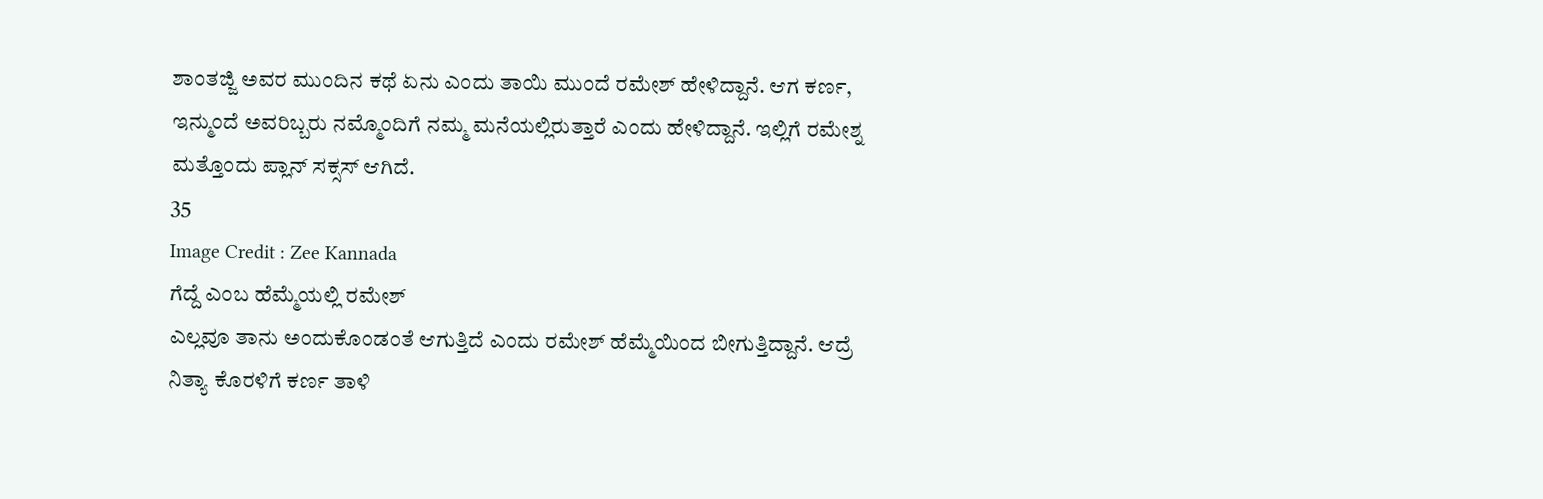ಶಾಂತಜ್ಜಿ ಅವರ ಮುಂದಿನ ಕಥೆ ಏನು ಎಂದು ತಾಯಿ ಮುಂದೆ ರಮೇಶ್ ಹೇಳಿದ್ದಾನೆ. ಆಗ ಕರ್ಣ, ಇನ್ಮುಂದೆ ಅವರಿಬ್ಬರು ನಮ್ಮೊಂದಿಗೆ ನಮ್ಮ ಮನೆಯಲ್ಲಿರುತ್ತಾರೆ ಎಂದು ಹೇಳಿದ್ದಾನೆ. ಇಲ್ಲಿಗೆ ರಮೇಶ್ನ ಮತ್ತೊಂದು ಪ್ಲಾನ್ ಸಕ್ಸಸ್ ಆಗಿದೆ.
35
Image Credit : Zee Kannada
ಗೆದ್ದೆ ಎಂಬ ಹೆಮ್ಮೆಯಲ್ಲಿ ರಮೇಶ್
ಎಲ್ಲವೂ ತಾನು ಅಂದುಕೊಂಡಂತೆ ಆಗುತ್ತಿದೆ ಎಂದು ರಮೇಶ್ ಹೆಮ್ಮೆಯಿಂದ ಬೀಗುತ್ತಿದ್ದಾನೆ. ಆದ್ರೆ ನಿತ್ಯಾ ಕೊರಳಿಗೆ ಕರ್ಣ ತಾಳಿ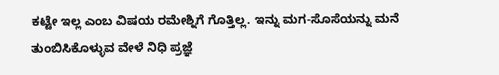ಕಟ್ಟೇ ಇಲ್ಲ ಎಂಬ ವಿಷಯ ರಮೇಶ್ನಿಗೆ ಗೊತ್ತಿಲ್ಲ. ಇನ್ನು ಮಗ-ಸೊಸೆಯನ್ನು ಮನೆ ತುಂಬಿಸಿಕೊಳ್ಳುವ ವೇಳೆ ನಿಧಿ ಪ್ರಜ್ಞೆ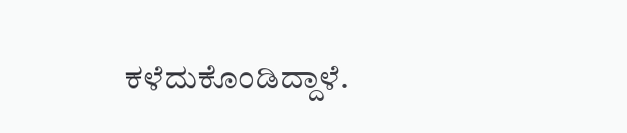ಕಳೆದುಕೊಂಡಿದ್ದಾಳೆ.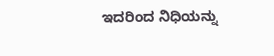ಇದರಿಂದ ನಿಧಿಯನ್ನು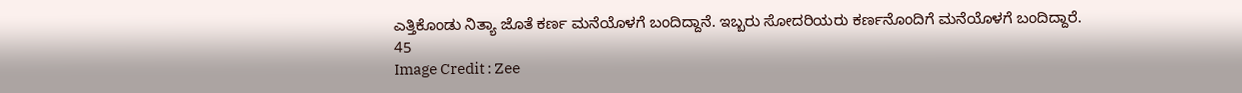ಎತ್ತಿಕೊಂಡು ನಿತ್ಯಾ ಜೊತೆ ಕರ್ಣ ಮನೆಯೊಳಗೆ ಬಂದಿದ್ದಾನೆ. ಇಬ್ಬರು ಸೋದರಿಯರು ಕರ್ಣನೊಂದಿಗೆ ಮನೆಯೊಳಗೆ ಬಂದಿದ್ದಾರೆ.
45
Image Credit : Zee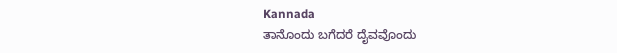Kannada
ತಾನೊಂದು ಬಗೆದರೆ ದೈವವೊಂದು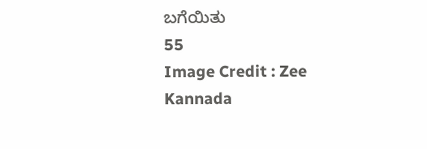ಬಗೆಯಿತು
55
Image Credit : Zee Kannada